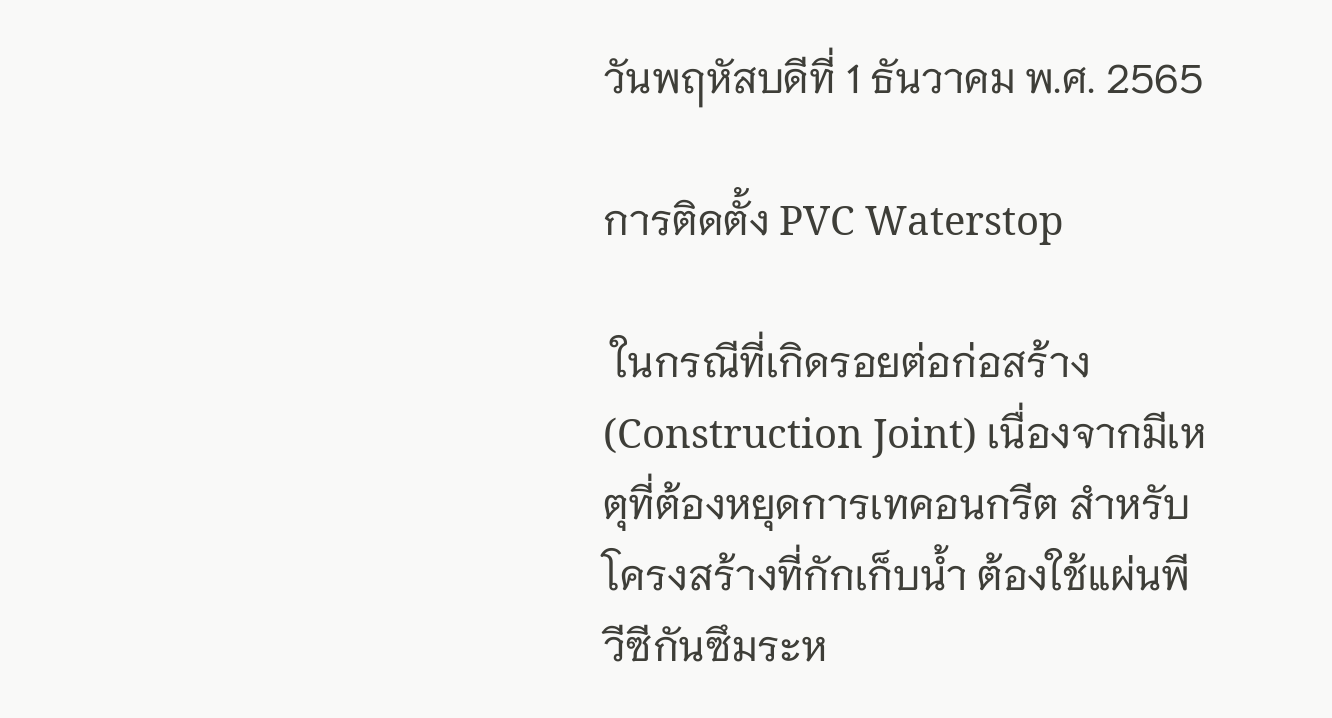วันพฤหัสบดีที่ 1 ธันวาคม พ.ศ. 2565

การติดตั้ง PVC Waterstop

 ในกรณีที่เกิดรอยต่อก่อสร้าง (Construction Joint) เนื่องจากมีเหตุที่ต้องหยุดการเทคอนกรีต สำหรับ โครงสร้างที่กักเก็บน้ำ ต้องใช้แผ่นพีวีซีกันซึมระห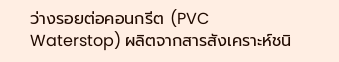ว่างรอยต่อคอนกรีต (PVC Waterstop) ผลิตจากสารสังเคราะห์ชนิ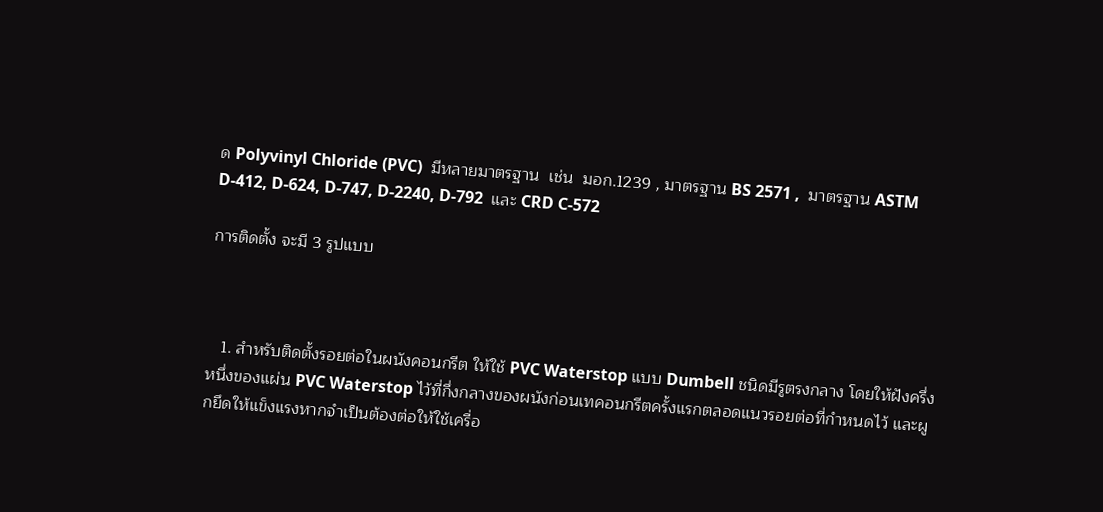ด Polyvinyl Chloride (PVC)  มีหลายมาตรฐาน  เช่น  มอก.1239 , มาตรฐาน BS 2571 ,  มาตรฐาน ASTM D-412, D-624, D-747, D-2240, D-792  และ CRD C-572

การติดตั้ง จะมี 3 รูปแบบ



   1. สำหรับติดตั้งรอยต่อในผนังคอนกรีต ให้ใช้ PVC Waterstop แบบ Dumbell ชนิดมีรูตรงกลาง โดยให้ฝังครึ่งหนึ่งของแผ่น PVC Waterstop ไว้ที่กึ่งกลางของผนังก่อนเทคอนกรีตครั้งแรกตลอดแนวรอยต่อที่กำหนดไว้ และผูกยึดให้แข็งแรงหากจำเป็นต้องต่อให้ใช้เครื่อ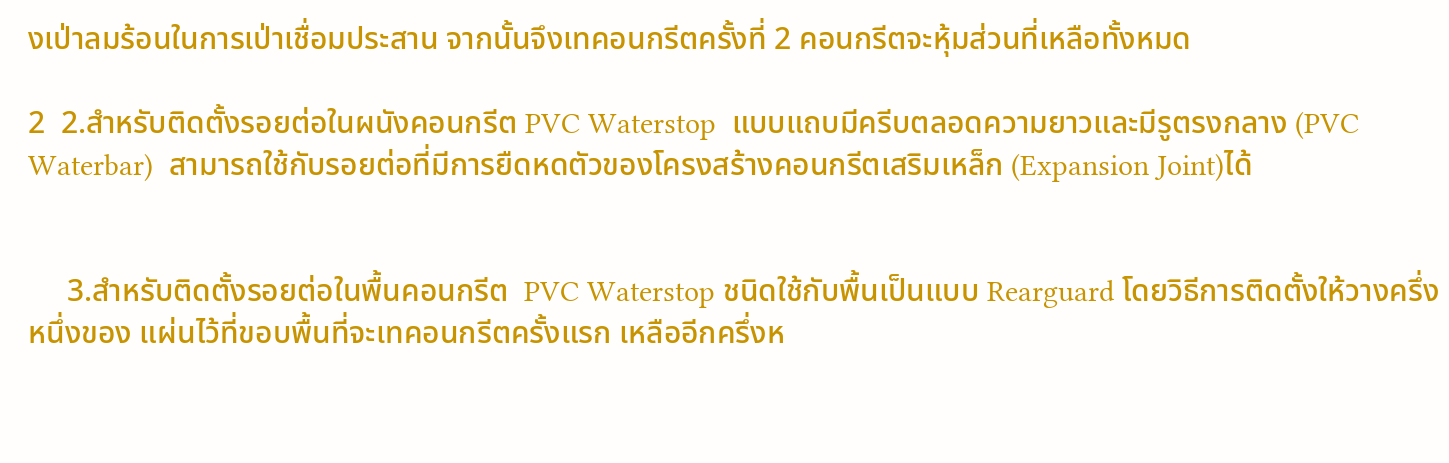งเป่าลมร้อนในการเป่าเชื่อมประสาน จากนั้นจึงเทคอนกรีตครั้งที่ 2 คอนกรีตจะหุ้มส่วนที่เหลือทั้งหมด

2  2.สำหรับติดตั้งรอยต่อในผนังคอนกรีต PVC Waterstop  แบบแถบมีครีบตลอดความยาวและมีรูตรงกลาง (PVC Waterbar)  สามารถใช้กับรอยต่อที่มีการยืดหดตัวของโครงสร้างคอนกรีตเสริมเหล็ก (Expansion Joint)ได้


     3.สำหรับติดตั้งรอยต่อในพื้นคอนกรีต  PVC Waterstop ชนิดใช้กับพื้นเป็นแบบ Rearguard โดยวิธีการติดตั้งให้วางครึ่งหนึ่งของ แผ่นไว้ที่ขอบพื้นที่จะเทคอนกรีตครั้งแรก เหลืออีกครึ่งห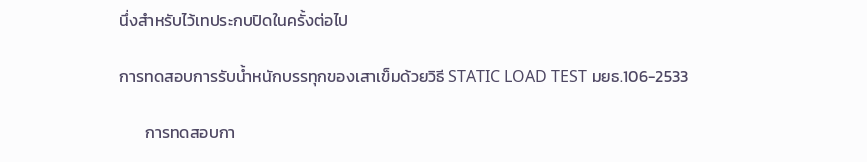นึ่งสำหรับไว้เทประกบปิดในครั้งต่อไป

การทดสอบการรับน้ำหนักบรรทุกของเสาเข็มด้วยวิธี STATIC LOAD TEST มยธ.106-2533

       การทดสอบกา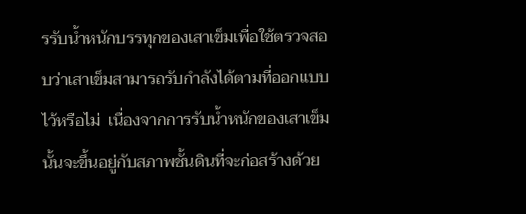รรับน้ำหนักบรรทุกของเสาเข็มเพื่อใช้ตรวจสอบว่าเสาเข็มสามารถรับกำลังได้ตามที่ออกแบบไว้หรือไม่  เนื่องจากการรับน้ำหนักของเสาเข็มนั้นจะขึ้นอยู่กับสภาพชั้นดินที่จะก่อสร้างด้วย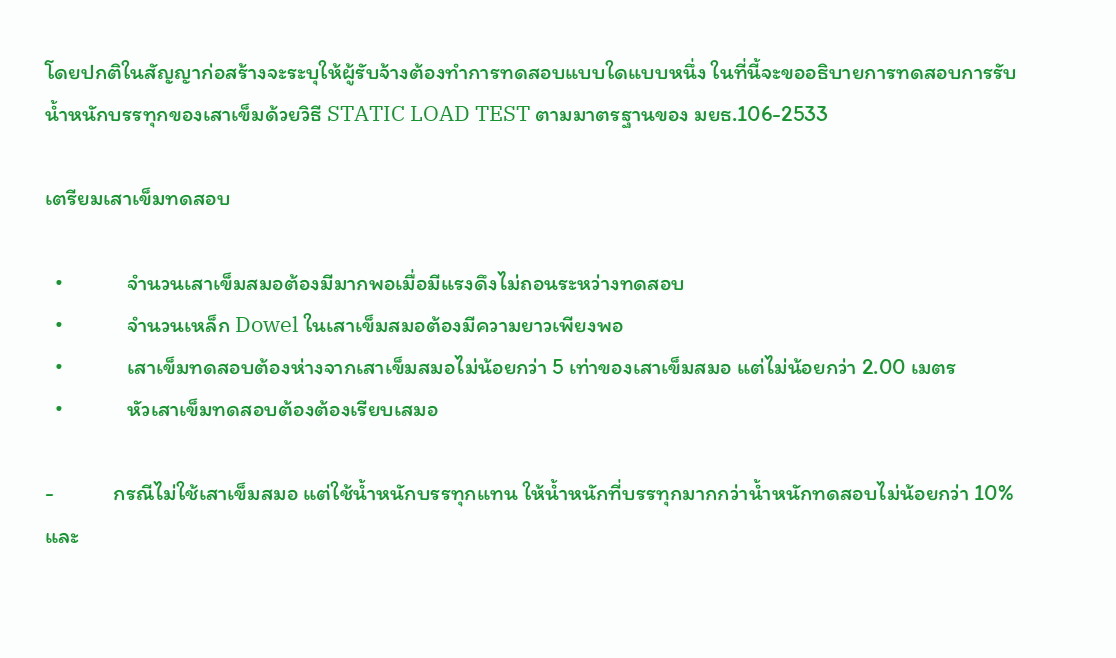โดยปกติในสัญญาก่อสร้างจะระบุให้ผู้รับจ้างต้องทำการทดสอบแบบใดแบบหนึ่ง ในที่นี้จะขออธิบายการทดสอบการรับน้ำหนักบรรทุกของเสาเข็มด้วยวิธี STATIC LOAD TEST ตามมาตรฐานของ มยธ.106-2533

เตรียมเสาเข็มทดสอบ

  •             จำนวนเสาเข็มสมอต้องมีมากพอเมื่อมีแรงดึงไม่ถอนระหว่างทดสอบ
  •             จำนวนเหล็ก Dowel ในเสาเข็มสมอต้องมีความยาวเพียงพอ
  •             เสาเข็มทดสอบต้องห่างจากเสาเข็มสมอไม่น้อยกว่า 5 เท่าของเสาเข็มสมอ แต่ไม่น้อยกว่า 2.00 เมตร
  •             หัวเสาเข็มทดสอบต้องต้องเรียบเสมอ

-            กรณีไม่ใช้เสาเข็มสมอ แต่ใช้น้ำหนักบรรทุกแทน ให้น้ำหนักที่บรรทุกมากกว่าน้ำหนักทดสอบไม่น้อยกว่า 10% และ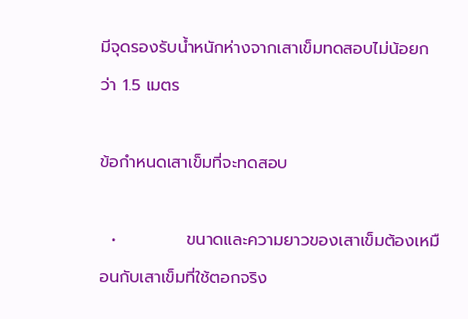มีจุดรองรับน้ำหนักห่างจากเสาเข็มทดสอบไม่น้อยกว่า 1.5 เมตร

ข้อกำหนดเสาเข็มที่จะทดสอบ

  •            ขนาดและความยาวของเสาเข็มต้องเหมือนกับเสาเข็มที่ใช้ตอกจริง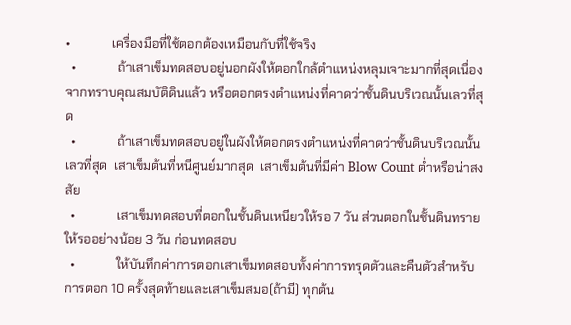•             เครื่องมือที่ใช้ตอกต้องเหมือนกับที่ใช้จริง
  •             ถ้าเสาเข็มทดสอบอยู่นอกผังให้ตอกใกล้ตำแหน่งหลุมเจาะมากที่สุดเนื่องจากทราบคุณสมบัติดินแล้ว หรือตอกตรงตำแหน่งที่คาดว่าชั้นดินบริเวณนั้นเลวที่สุด
  •             ถ้าเสาเข็มทดสอบอยู่ในผังให้ตอกตรงตำแหน่งที่คาดว่าชั้นดินบริเวณนั้นเลวที่สุด  เสาเข็มต้นที่หนีศูนย์มากสุด  เสาเข็มต้นที่มีค่า Blow Count ต่ำหรือน่าสงสัย
  •             เสาเข็มทดสอบที่ตอกในชั้นดินเหนียวให้รอ 7 วัน ส่วนตอกในชั้นดินทรายให้รออย่างน้อย 3 วัน ก่อนทดสอบ
  •             ให้บันทึกค่าการตอกเสาเข็มทดสอบทั้งค่าการทรุดตัวและคืนตัวสำหรับการตอก 10 ครั้งสุดท้ายและเสาเข็มสมอ(ถ้ามี) ทุกต้น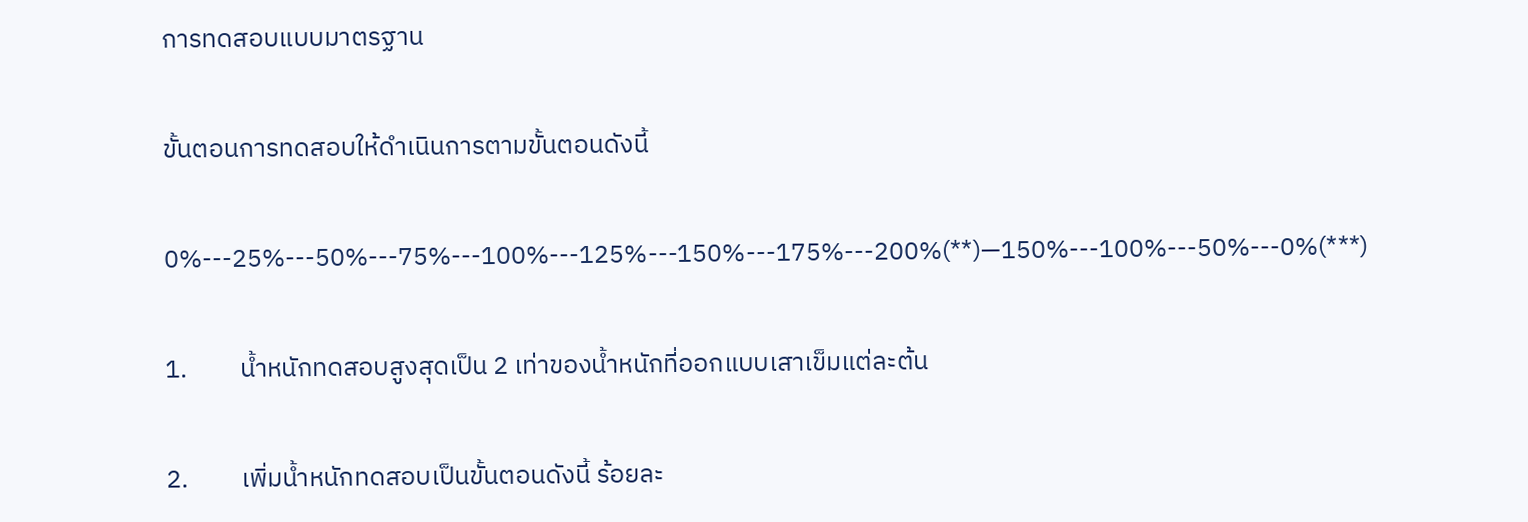การทดสอบแบบมาตรฐาน

ขั้นตอนการทดสอบให้ดำเนินการตามขั้นตอนดังนี้

0%---25%---50%---75%---100%---125%---150%---175%---200%(**)—150%---100%---50%---0%(***)

1.         น้ำหนักทดสอบสูงสุดเป็น 2 เท่าของน้ำหนักที่ออกแบบเสาเข็มแต่ละต้น

2.         เพิ่มน้ำหนักทดสอบเป็นขั้นตอนดังนี้ ร้อยละ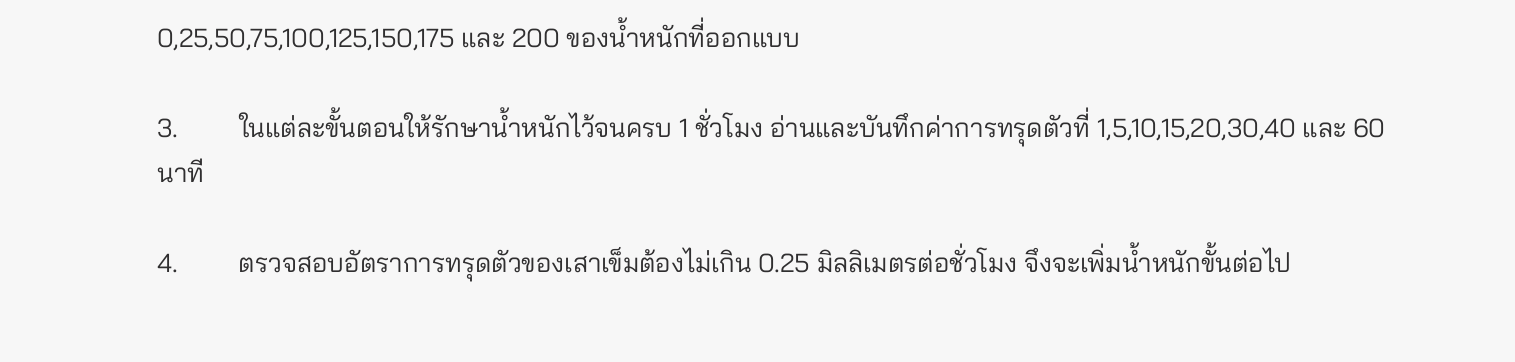0,25,50,75,100,125,150,175 และ 200 ของน้ำหนักที่ออกแบบ

3.         ในแต่ละขั้นตอนให้รักษาน้ำหนักไว้จนครบ 1 ชั่วโมง อ่านและบันทึกค่าการทรุดตัวที่ 1,5,10,15,20,30,40 และ 60 นาที

4.         ตรวจสอบอัตราการทรุดตัวของเสาเข็มต้องไม่เกิน 0.25 มิลลิเมตรต่อชั่วโมง จึงจะเพิ่มน้ำหนักขั้นต่อไป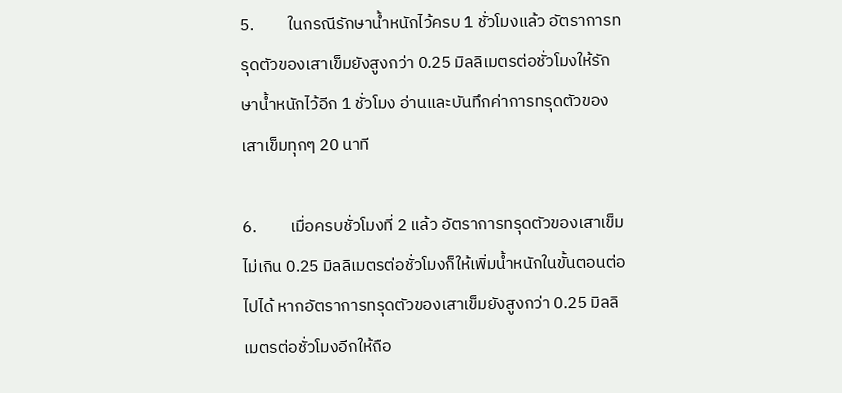5.         ในกรณีรักษาน้ำหนักไว้ครบ 1 ชั่วโมงแล้ว อัตราการทรุดตัวของเสาเข็มยังสูงกว่า 0.25 มิลลิเมตรต่อชั่วโมงให้รักษาน้ำหนักไว้อีก 1 ชั่วโมง อ่านและบันทึกค่าการทรุดตัวของเสาเข็มทุกๆ 20 นาที

6.         เมื่อครบชั่วโมงที่ 2 แล้ว อัตราการทรุดตัวของเสาเข็มไม่เกิน 0.25 มิลลิเมตรต่อชั่วโมงก็ให้เพิ่มน้ำหนักในขั้นตอนต่อไปได้ หากอัตราการทรุดตัวของเสาเข็มยังสูงกว่า 0.25 มิลลิเมตรต่อชั่วโมงอีกให้ถือ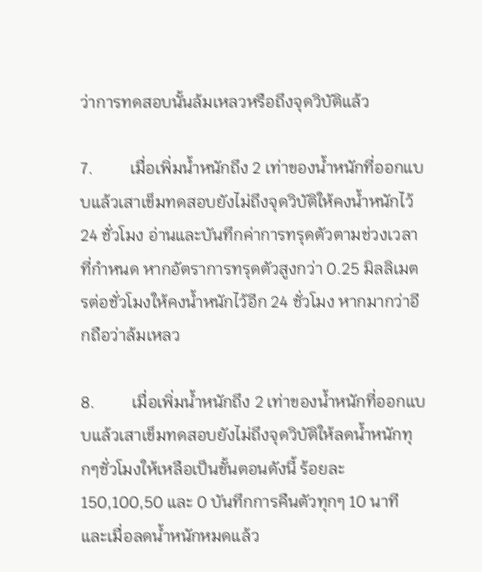ว่าการทดสอบนั้นล้มเหลวหรือถึงจุดวิบัติแล้ว

7.         เมื่อเพิ่มน้ำหนักถึง 2 เท่าของน้ำหนักที่ออกแบบแล้วเสาเข็มทดสอบยังไม่ถึงจุดวิบัติให้คงน้ำหนักไว้ 24 ชั่วโมง อ่านและบันทึกค่าการทรุดตัวตามช่วงเวลาที่กำหนด หากอัตราการทรุดตัวสูงกว่า 0.25 มิลลิเมตรต่อชั่วโมงให้คงน้ำหนักไว้อีก 24 ชั่วโมง หากมากว่าอีกถือว่าล้มเหลว

8.         เมื่อเพิ่มน้ำหนักถึง 2 เท่าของน้ำหนักที่ออกแบบแล้วเสาเข็มทดสอบยังไม่ถึงจุดวิบัติให้ลดน้ำหนักทุกๆชั่วโมงให้เหลือเป็นขั้นตอนดังนี้ ร้อยละ 150,100,50 และ 0 บันทึกการคืนตัวทุกๆ 10 นาที และเมื่อลดน้ำหนักหมดแล้ว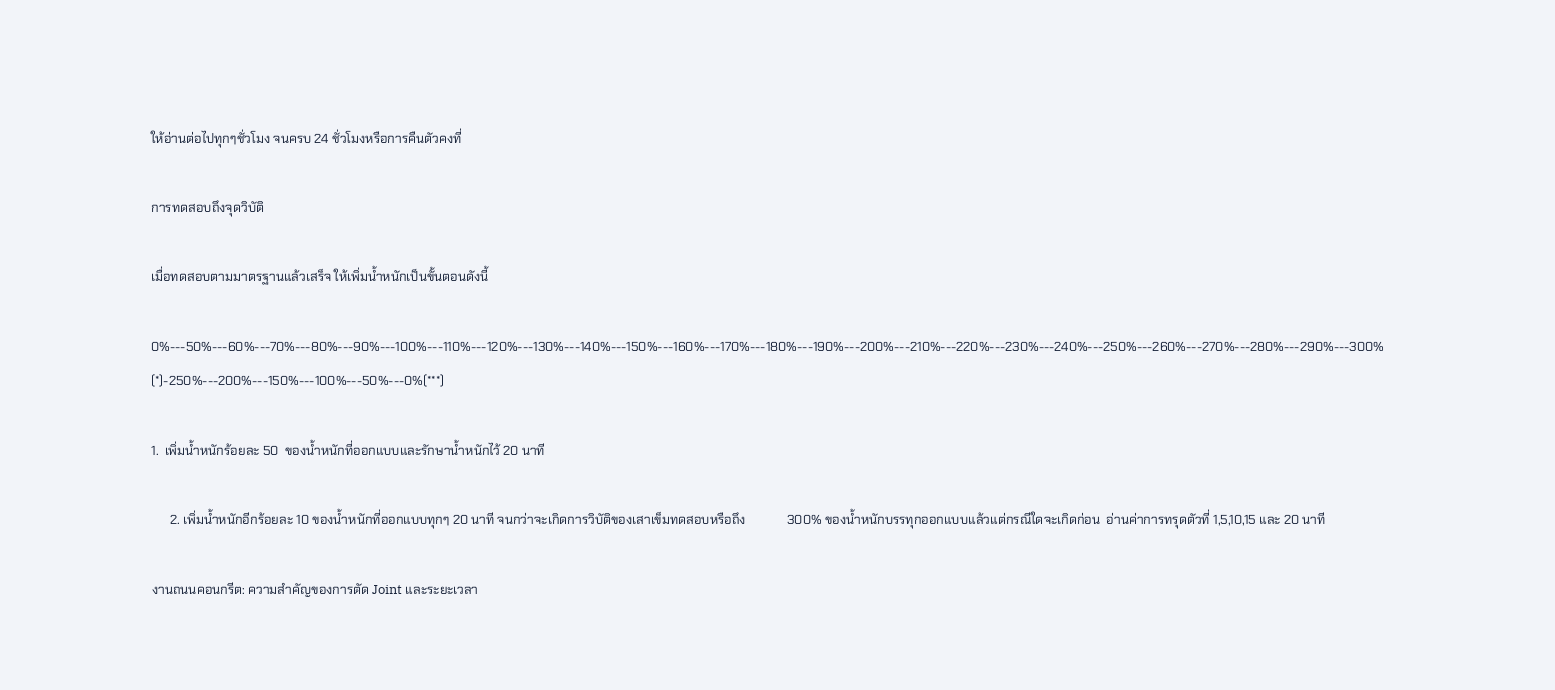ให้อ่านต่อไปทุกๆชั่วโมง จนครบ 24 ชั่วโมงหรือการคืนตัวคงที่

การทดสอบถึงจุดวิบัติ

เมื่อทดสอบตามมาตรฐานแล้วเสร็จ ให้เพิ่มน้ำหนักเป็นขั้นตอนดังนี้

0%---50%---60%---70%---80%---90%---100%---110%---120%---130%---140%---150%---160%---170%---180%---190%---200%---210%---220%---230%---240%---250%---260%---270%---280%---290%---300% (*)-250%---200%---150%---100%---50%---0%(***)

1.  เพิ่มน้ำหนักร้อยละ 50  ของน้ำหนักที่ออกแบบและรักษาน้ำหนักไว้ 20 นาที

      2. เพิ่มน้ำหนักอีกร้อยละ 10 ของน้ำหนักที่ออกแบบทุกๆ 20 นาที จนกว่าจะเกิดการวิบัติของเสาเข็มทดสอบหรือถึง             300% ของน้ำหนักบรรทุกออกแบบแล้วแต่กรณีใดจะเกิดก่อน  อ่านค่าการทรุดตัวที่ 1,5,10,15 และ 20 นาที

งานถนนคอนกรีต: ความสำคัญของการตัด Joint และระยะเวลา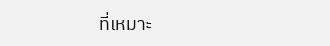ที่เหมาะ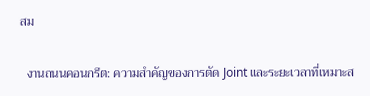สม

  งานถนนคอนกรีต: ความสำคัญของการตัด Joint และระยะเวลาที่เหมาะส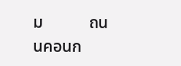ม           ถนนคอนก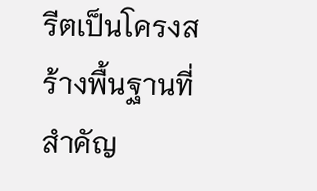รีตเป็นโครงสร้างพื้นฐานที่สำคัญ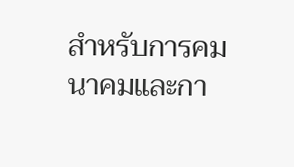สำหรับการคมนาคมและกา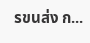รขนส่ง ก...